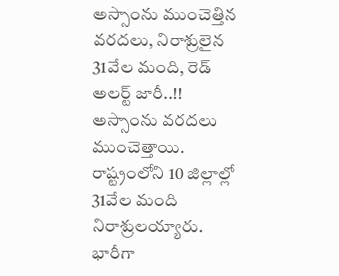అస్సాంను ముంచెత్తిన వరదలు, నిరాశ్రులైన 31వేల మంది, రెడ్ అలర్ట్ జారీ..!!
అస్సాంను వరదలు ముంచెత్తాయి. రాష్ట్రంలోని 10 జిల్లాల్లో 31వేల మంది నిరాశ్రులయ్యారు. భారీగా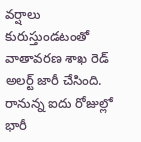వర్షాలు కురుస్తుండటంతో వాతావరణ శాఖ రెడ్ అలర్ట్ జారీ చేసింది. రానున్న ఐదు రోజుల్లో భారీ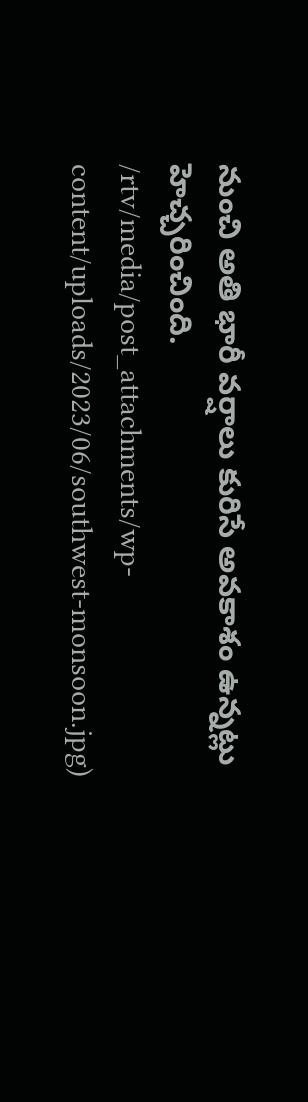నుంచి అతి భారీ వర్షాలు కురిసే అవకాశం ఉన్నట్లు హెచ్చరించింది.
/rtv/media/post_attachments/wp-content/uploads/2023/06/southwest-monsoon.jpg)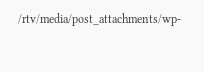/rtv/media/post_attachments/wp-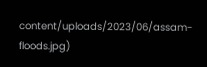content/uploads/2023/06/assam-floods.jpg)